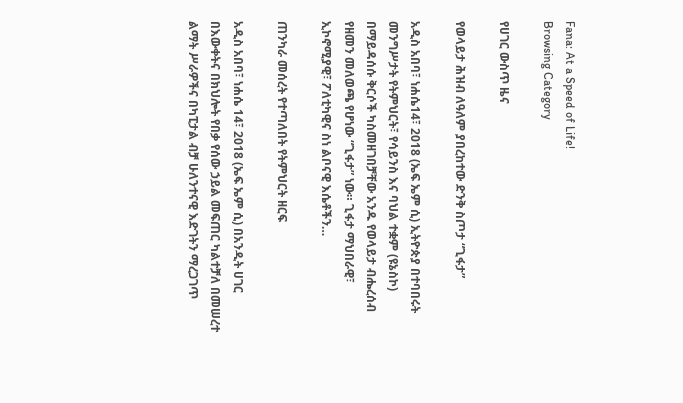Fana: At a Speed of Life!
Browsing Category

የሀገር ውስጥ ዜና

የወላይታ ሕዝብ ለዓለም ያበረከተው ድንቅ ስጦታ “ጊፋታ”

አዲስ አበባ፣ ነሐሴ14፣ 2018 (ኤፍ ኤም ሲ) ኢትዮጵያ በተባበሩት መንግሥታት የትምህርት፣ የሳይንስ እና ባህል ተቋም (ዩኔስኮ) በማይዳሰሱ ቅርሶች ካስመዘገበቻቸው አንዱ የወላይታ ብሔረሰብ የዘመን መለወጫ የሆነው “ጊፋታ” ነው። ጊፋታ ማህበራዊ፣ ኢኮኖሚያዊ፣ ፖለቲካዊና ስነ ልቦናዊ እሴቶችን…

ጠንካራ መሰረት የተጣለበት የትምህርት ዘርፍ

አዲስ አበባ፣ ነሐሴ 14፣ 2018 (ኤፍ ኤም ሲ) በአንዲት ሀገር በእውቀትና በክህሎት የበቃ የሰው ኃይል መፍጠር ካልተቻለ በመሠረተ ልማት ሥራዎችና በካፒታል ብቻ ሁለንተናዊ እድገትን ማረጋገጥ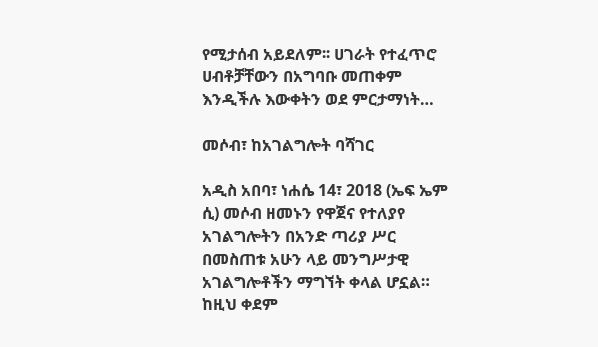የሚታሰብ አይደለም፡፡ ሀገራት የተፈጥሮ ሀብቶቻቸውን በአግባቡ መጠቀም እንዲችሉ እውቀትን ወደ ምርታማነት…

መሶብ፣ ከአገልግሎት ባሻገር

አዲስ አበባ፣ ነሐሴ 14፣ 2018 (ኤፍ ኤም ሲ) መሶብ ዘመኑን የዋጀና የተለያየ አገልግሎትን በአንድ ጣሪያ ሥር በመስጠቱ አሁን ላይ መንግሥታዊ አገልግሎቶችን ማግኘት ቀላል ሆኗል። ከዚህ ቀደም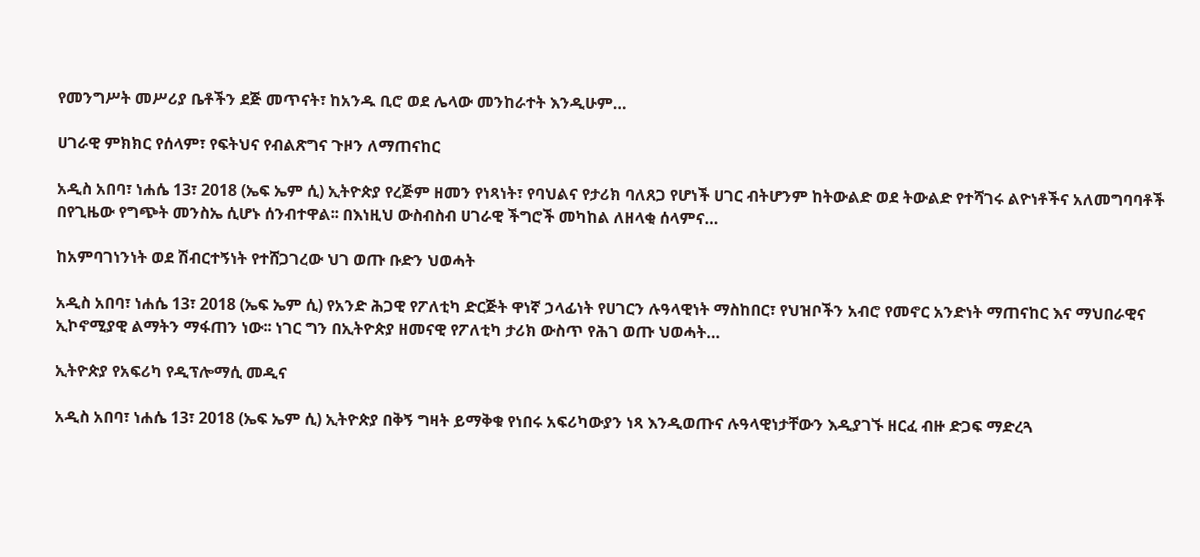የመንግሥት መሥሪያ ቤቶችን ደጅ መጥናት፣ ከአንዱ ቢሮ ወደ ሌላው መንከራተት እንዲሁም…

ሀገራዊ ምክክር የሰላም፣ የፍትህና የብልጽግና ጉዞን ለማጠናከር

አዲስ አበባ፣ ነሐሴ 13፣ 2018 (ኤፍ ኤም ሲ) ኢትዮጵያ የረጅም ዘመን የነጻነት፣ የባህልና የታሪክ ባለጸጋ የሆነች ሀገር ብትሆንም ከትውልድ ወደ ትውልድ የተሻገሩ ልዮነቶችና አለመግባባቶች በየጊዜው የግጭት መንስኤ ሲሆኑ ሰንብተዋል፡፡ በእነዚህ ውስብስብ ሀገራዊ ችግሮች መካከል ለዘላቂ ሰላምና…

ከአምባገነንነት ወደ ሽብርተኝነት የተሸጋገረው ህገ ወጡ ቡድን ህወሓት

አዲስ አበባ፣ ነሐሴ 13፣ 2018 (ኤፍ ኤም ሲ) የአንድ ሕጋዊ የፖለቲካ ድርጅት ዋነኛ ኃላፊነት የሀገርን ሉዓላዊነት ማስከበር፣ የህዝቦችን አብሮ የመኖር አንድነት ማጠናከር እና ማህበራዊና ኢኮኖሚያዊ ልማትን ማፋጠን ነው፡፡ ነገር ግን በኢትዮጵያ ዘመናዊ የፖለቲካ ታሪክ ውስጥ የሕገ ወጡ ህወሓት…

ኢትዮጵያ የአፍሪካ የዲፕሎማሲ መዲና

አዲስ አበባ፣ ነሐሴ 13፣ 2018 (ኤፍ ኤም ሲ) ኢትዮጵያ በቅኝ ግዛት ይማቅቁ የነበሩ አፍሪካውያን ነጻ እንዲወጡና ሉዓላዊነታቸውን እዲያገኙ ዘርፈ ብዙ ድጋፍ ማድረጓ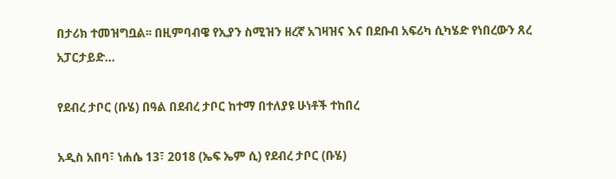በታሪክ ተመዝግቧል፡፡ በዚምባብዌ የኢያን ስሚዝን ዘረኛ አገዛዝና እና በደቡብ አፍሪካ ሲካሄድ የነበረውን ጸረ አፓርታይድ…

የደብረ ታቦር (ቡሄ) በዓል በደብረ ታቦር ከተማ በተለያዩ ሁነቶች ተከበረ

አዲስ አበባ፣ ነሐሴ 13፣ 2018 (ኤፍ ኤም ሲ) የደብረ ታቦር (ቡሄ)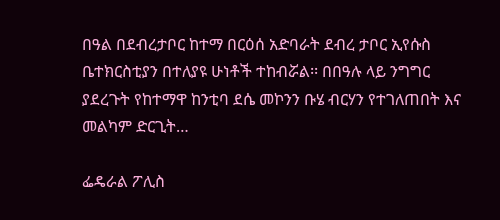በዓል በደብረታቦር ከተማ በርዕሰ አድባራት ደብረ ታቦር ኢየሱስ ቤተክርስቲያን በተለያዩ ሁነቶች ተከብሯል፡፡ በበዓሉ ላይ ንግግር ያደረጉት የከተማዋ ከንቲባ ደሴ መኮንን ቡሄ ብርሃን የተገለጠበት እና መልካም ድርጊት…

ፌዴራል ፖሊስ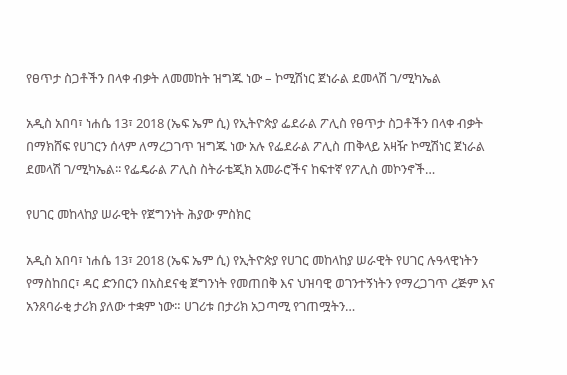የፀጥታ ስጋቶችን በላቀ ብቃት ለመመከት ዝግጁ ነው – ኮሚሽነር ጀነራል ደመላሽ ገ/ሚካኤል

አዲስ አበባ፣ ነሐሴ 13፣ 2018 (ኤፍ ኤም ሲ) የኢትዮጵያ ፌደራል ፖሊስ የፀጥታ ስጋቶችን በላቀ ብቃት በማክሸፍ የሀገርን ሰላም ለማረጋገጥ ዝግጁ ነው አሉ የፌደራል ፖሊስ ጠቅላይ አዛዥ ኮሚሽነር ጀነራል ደመላሽ ገ/ሚካኤል፡፡ የፌዴራል ፖሊስ ስትራቴጂክ አመራሮችና ከፍተኛ የፖሊስ መኮንኖች…

የሀገር መከላከያ ሠራዊት የጀግንነት ሕያው ምስክር

አዲስ አበባ፣ ነሐሴ 13፣ 2018 (ኤፍ ኤም ሲ) የኢትዮጵያ የሀገር መከላከያ ሠራዊት የሀገር ሉዓላዊነትን የማስከበር፣ ዳር ድንበርን በአስደናቂ ጀግንነት የመጠበቅ እና ህዝባዊ ወገንተኝነትን የማረጋገጥ ረጅም እና አንጸባራቂ ታሪክ ያለው ተቋም ነው። ሀገሪቱ በታሪክ አጋጣሚ የገጠሟትን…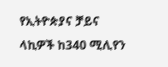የኢትዮጵያና ቻይና ላኪዎች ከ340 ሚሊየን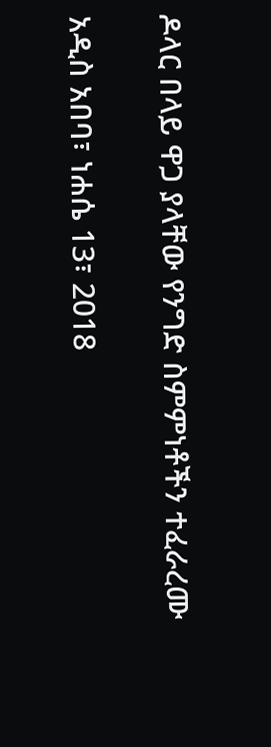ዶላር በላይ ዋጋ ያላቸው የንግድ ስምምነቶችን ተፈራረሙ

አዲስ አበባ፣ ነሐሴ 13፣ 2018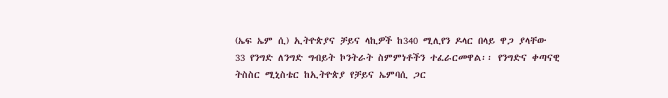(ኤፍ ኤም ሲ) ኢትዮጵያና ቻይና ላኪዎች ከ340 ሚሊየን ዶላር በላይ ዋጋ ያላቸው 33 የንግድ ለንግድ ግብይት ኮንትራት ስምምነቶችን ተፈራርመዋል፡፡ የንግድና ቀጣናዊ ትስስር ሚኒስቴር ከኢትዮጵያ የቻይና ኤምባሲ ጋር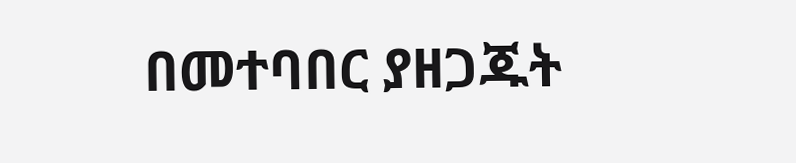በመተባበር ያዘጋጁት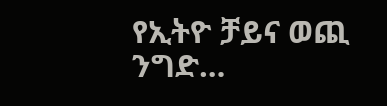የኢትዮ ቻይና ወጪ ንግድ…